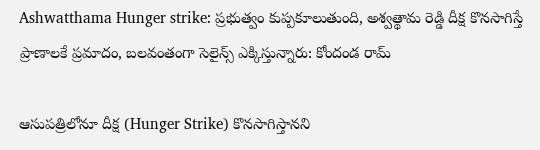Ashwatthama Hunger strike: ప్రభుత్వం కుప్పకూలుతుంది, అశ్వత్థామ రెడ్డి దీక్ష కొనసాగిస్తే ప్రాణాలకే ప్రమాదం, బలవంతంగా సెలైన్స్ ఎక్కిస్తున్నారు: కోందండ రామ్

ఆసుపత్రిలోనూ దీక్ష (Hunger Strike) కొనసాగిస్తానని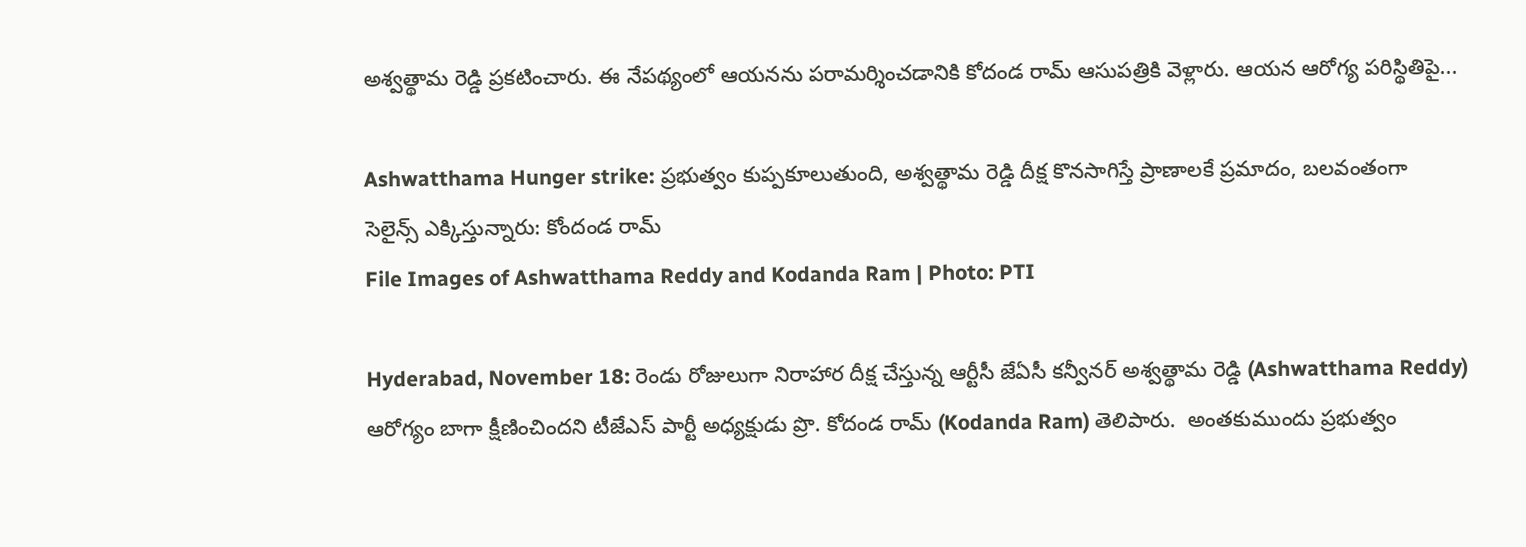అశ్వత్థామ రెడ్డి ప్రకటించారు. ఈ నేపథ్యంలో ఆయనను పరామర్శించడానికి కోదండ రామ్ ఆసుపత్రికి వెళ్లారు. ఆయన ఆరోగ్య పరిస్థితిపై...

Ashwatthama Hunger strike: ప్రభుత్వం కుప్పకూలుతుంది, అశ్వత్థామ రెడ్డి దీక్ష కొనసాగిస్తే ప్రాణాలకే ప్రమాదం, బలవంతంగా సెలైన్స్ ఎక్కిస్తున్నారు: కోందండ రామ్
File Images of Ashwatthama Reddy and Kodanda Ram | Photo: PTI

Hyderabad, November 18: రెండు రోజులుగా నిరాహార దీక్ష చేస్తున్న ఆర్టీసీ జేఏసీ కన్వీనర్ అశ్వత్థామ రెడ్డి (Ashwatthama Reddy) ఆరోగ్యం బాగా క్షీణించిందని టీజేఎస్ పార్టీ అధ్యక్షుడు ప్రొ. కోదండ రామ్ (Kodanda Ram) తెలిపారు.  అంతకుముందు ప్రభుత్వం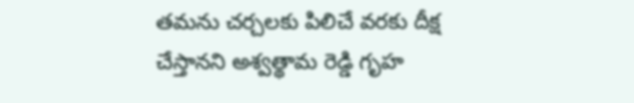తమను చర్చలకు పిలిచే వరకు దీక్ష చేస్తానని అశ్వత్థామ రెడ్డి గృహ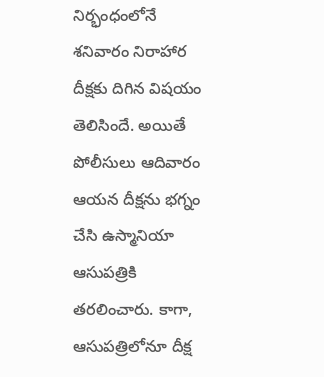నిర్భంధంలోనే శనివారం నిరాహార దీక్షకు దిగిన విషయం తెలిసిందే. అయితే పోలీసులు ఆదివారం ఆయన దీక్షను భగ్నం చేసి ఉస్మానియా ఆసుపత్రికి తరలించారు. కాగా, ఆసుపత్రిలోనూ దీక్ష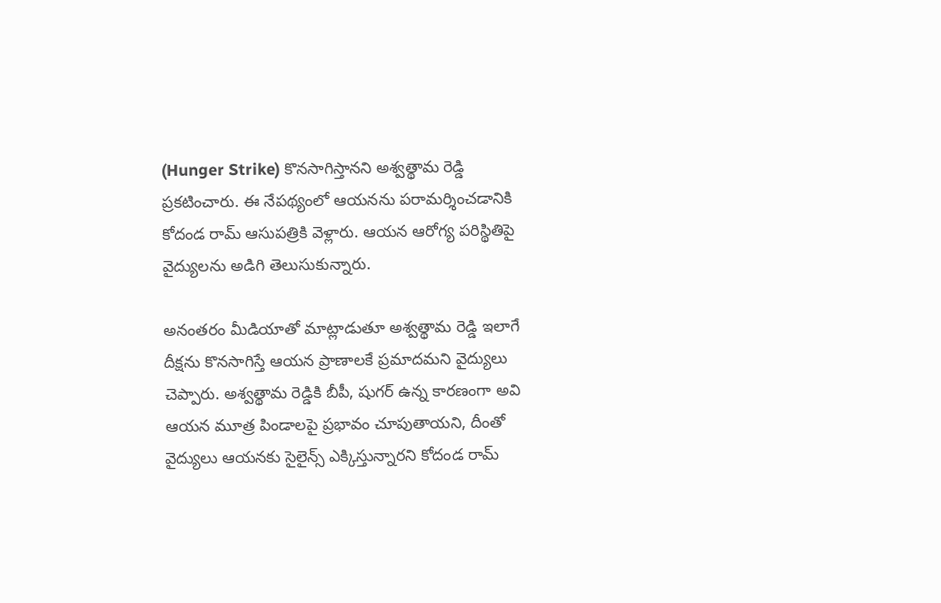(Hunger Strike) కొనసాగిస్తానని అశ్వత్థామ రెడ్డి  ప్రకటించారు. ఈ నేపథ్యంలో ఆయనను పరామర్శించడానికి కోదండ రామ్ ఆసుపత్రికి వెళ్లారు. ఆయన ఆరోగ్య పరిస్థితిపై వైద్యులను అడిగి తెలుసుకున్నారు.

అనంతరం మీడియాతో మాట్లాడుతూ అశ్వత్థామ రెడ్డి ఇలాగే దీక్షను కొనసాగిస్తే ఆయన ప్రాణాలకే ప్రమాదమని వైద్యులు చెప్పారు. అశ్వత్థామ రెడ్డికి బీపీ, షుగర్ ఉన్న కారణంగా అవి ఆయన మూత్ర పిండాలపై ప్రభావం చూపుతాయని, దీంతో వైద్యులు ఆయనకు సైలైన్స్ ఎక్కిస్తున్నారని కోదండ రామ్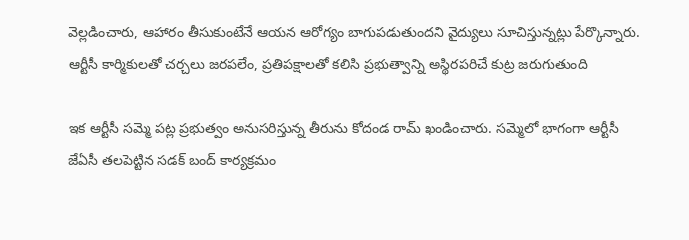వెల్లడించారు, ఆహారం తీసుకుంటేనే ఆయన ఆరోగ్యం బాగుపడుతుందని వైద్యులు సూచిస్తున్నట్లు పేర్కొన్నారు.   ఆర్టీసీ కార్మికులతో చర్చలు జరపలేం, ప్రతిపక్షాలతో కలిసి ప్రభుత్వాన్ని అస్థిరపరిచే కుట్ర జరుగుతుంది

ఇక ఆర్టీసీ సమ్మె పట్ల ప్రభుత్వం అనుసరిస్తున్న తీరును కోదండ రామ్ ఖండించారు. సమ్మెలో భాగంగా ఆర్టీసీ జేఏసీ తలపెట్టిన సడక్ బంద్ కార్యక్రమం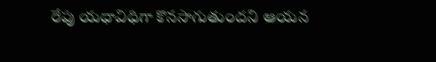రేపు యధావిధిగా కొనసాగుతుందని ఆయన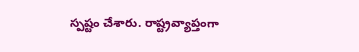స్పష్టం చేశారు. రాష్ట్రవ్యాప్తంగా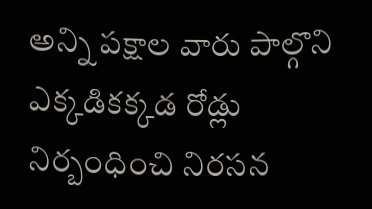అన్ని పక్షాల వారు పాల్గొని ఎక్కడికక్కడ రోడ్లు నిర్బంధించి నిరసన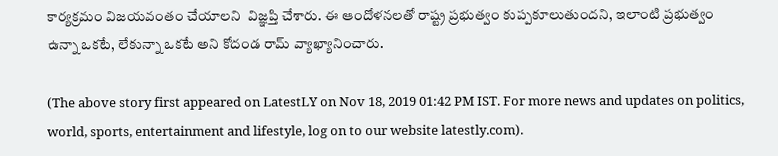కార్యక్రమం విజయవంతం చేయాలని  విజ్ఞప్తి చేశారు. ఈ ఆందోళనలతో రాష్ట్ర ప్రభుత్వం కుప్పకూలుతుందని, ఇలాంటి ప్రభుత్వం ఉన్నా ఒకటే, లేకున్నా ఒకటే అని కోదండ రామ్ వ్యాఖ్యానించారు.

(The above story first appeared on LatestLY on Nov 18, 2019 01:42 PM IST. For more news and updates on politics, world, sports, entertainment and lifestyle, log on to our website latestly.com).